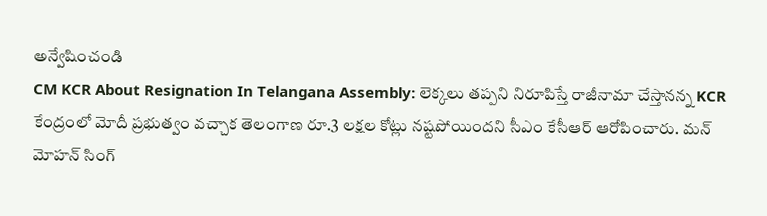అన్వేషించండి
CM KCR About Resignation In Telangana Assembly: లెక్కలు తప్పని నిరూపిస్తే రాజీనామా చేస్తానన్న KCR
కేంద్రంలో మోదీ ప్రభుత్వం వచ్చాక తెలంగాణ రూ.3 లక్షల కోట్లు నష్టపోయిందని సీఎం కేసీఆర్ ఆరోపించారు. మన్ మోహన్ సింగ్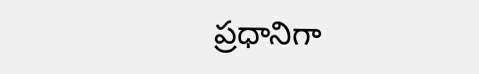ప్రధానిగా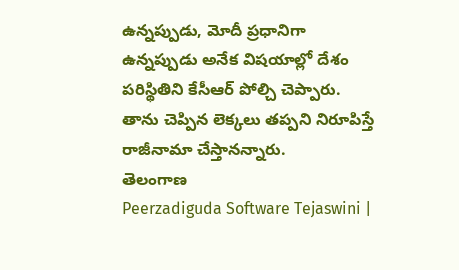ఉన్నప్పుడు, మోదీ ప్రధానిగా ఉన్నప్పుడు అనేక విషయాల్లో దేశం పరిస్థితిని కేసీఆర్ పోల్చి చెప్పారు. తాను చెప్పిన లెక్కలు తప్పని నిరూపిస్తే రాజీనామా చేస్తానన్నారు.
తెలంగాణ
Peerzadiguda Software Tejaswini |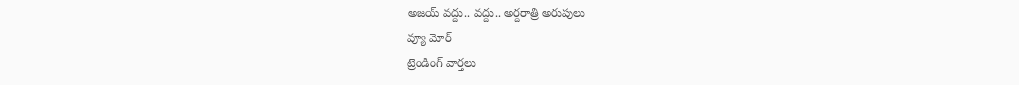అజయ్ వద్దు.. వద్దు.. అర్దరాత్రి అరుపులు
వ్యూ మోర్
ట్రెండింగ్ వార్తలు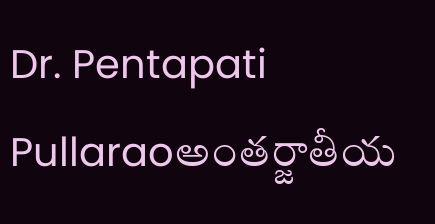Dr. Pentapati Pullaraoఅంతర్జాతీయ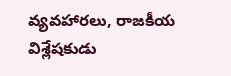వ్యవహారలు, రాజకీయ విశ్లేషకుడు